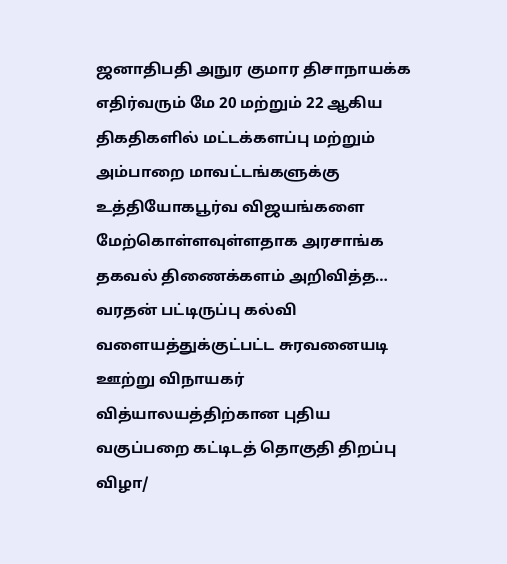ஜனாதிபதி அநுர குமார திசாநாயக்க எதிர்வரும் மே 20 மற்றும் 22 ஆகிய திகதிகளில் மட்டக்களப்பு மற்றும் அம்பாறை மாவட்டங்களுக்கு உத்தியோகபூர்வ விஜயங்களை மேற்கொள்ளவுள்ளதாக அரசாங்க தகவல் திணைக்களம் அறிவித்த…
வரதன் பட்டிருப்பு கல்வி வளையத்துக்குட்பட்ட சுரவனையடி ஊற்று விநாயகர் வித்யாலயத்திற்கான புதிய வகுப்பறை கட்டிடத் தொகுதி திறப்பு விழா/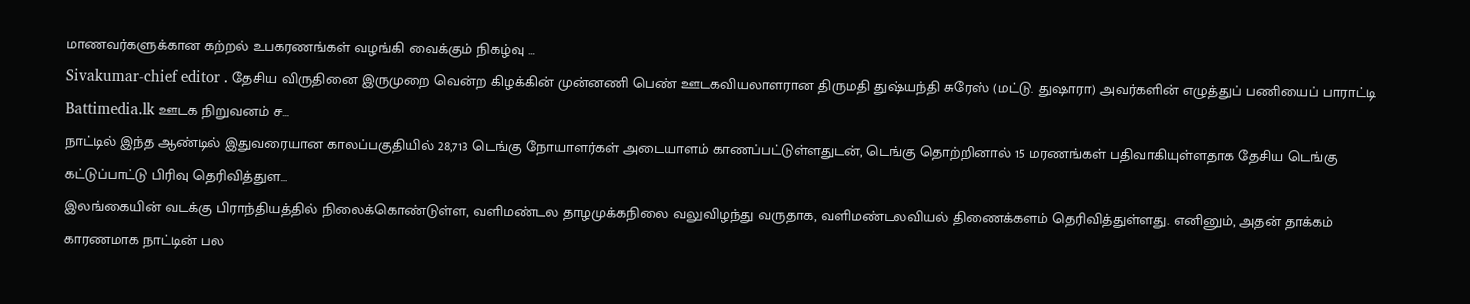மாணவர்களுக்கான கற்றல் உபகரணங்கள் வழங்கி வைக்கும் நிகழ்வு …
Sivakumar-chief editor . தேசிய விருதினை இருமுறை வென்ற கிழக்கின் முன்னணி பெண் ஊடகவியலாளரான திருமதி துஷ்யந்தி சுரேஸ் (மட்டு. துஷாரா) அவர்களின் எழுத்துப் பணியைப் பாராட்டி Battimedia.lk ஊடக நிறுவனம் ச…
நாட்டில் இந்த ஆண்டில் இதுவரையான காலப்பகுதியில் 28,713 டெங்கு நோயாளர்கள் அடையாளம் காணப்பட்டுள்ளதுடன், டெங்கு தொற்றினால் 15 மரணங்கள் பதிவாகியுள்ளதாக தேசிய டெங்கு கட்டுப்பாட்டு பிரிவு தெரிவித்துள…
இலங்கையின் வடக்கு பிராந்தியத்தில் நிலைக்கொண்டுள்ள, வளிமண்டல தாழமுக்கநிலை வலுவிழந்து வருதாக, வளிமண்டலவியல் திணைக்களம் தெரிவித்துள்ளது. எனினும், அதன் தாக்கம் காரணமாக நாட்டின் பல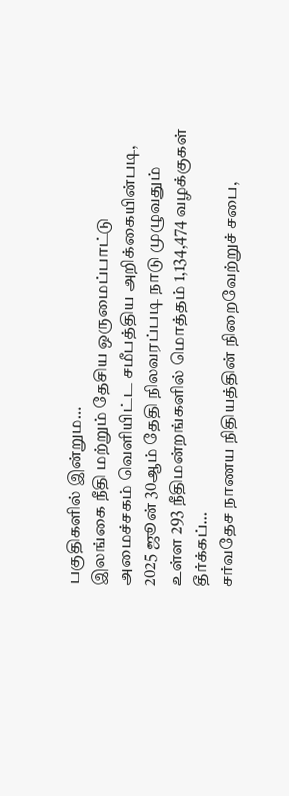பகுதிகளில் இன்றும…
இலங்கை நீதி மற்றும் தேசிய ஒருமைப்பாட்டு அமைச்சகம் வெளியிட்ட சமீபத்திய அறிக்கையின்படி, 2025 ஜூன் 30ஆம் தேதி நிலவரப்படி நாடு முழுவதும் உள்ள 293 நீதிமன்றங்களில் மொத்தம் 1,134,474 வழக்குகள் தீர்க்கப்…
சர்வதேச நாணய நிதியத்தின் நிறைவேற்றுச் சபை,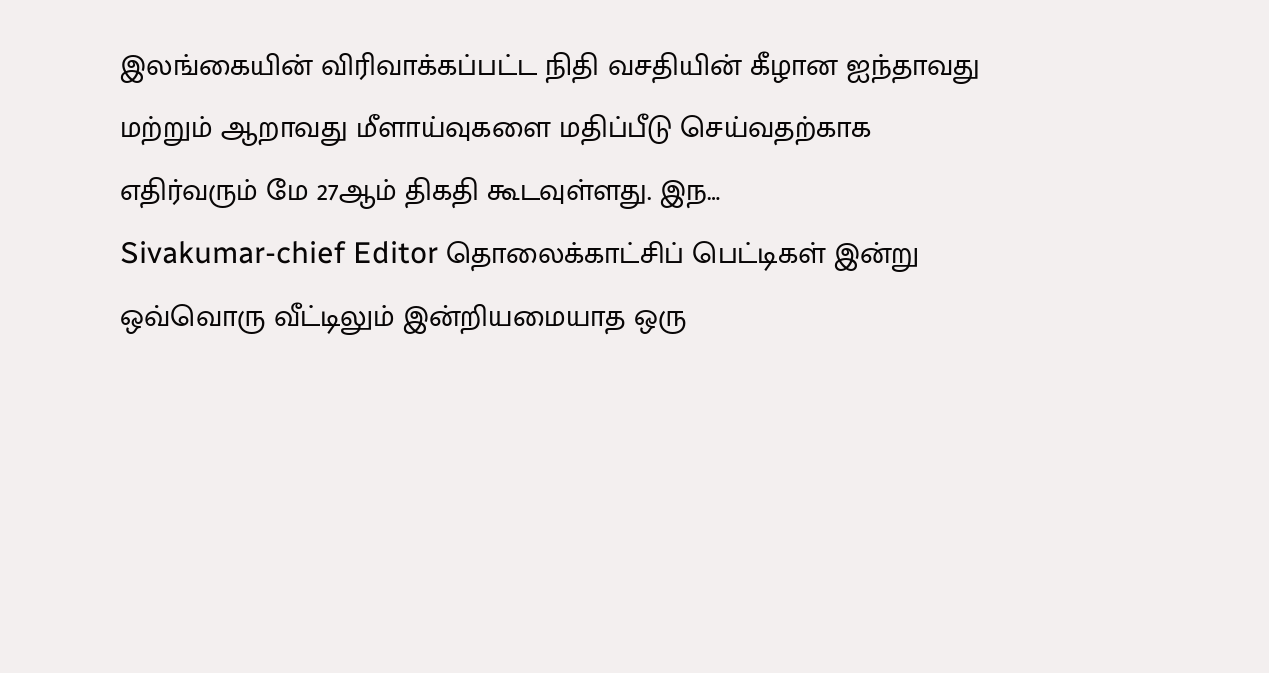இலங்கையின் விரிவாக்கப்பட்ட நிதி வசதியின் கீழான ஐந்தாவது மற்றும் ஆறாவது மீளாய்வுகளை மதிப்பீடு செய்வதற்காக எதிர்வரும் மே 27ஆம் திகதி கூடவுள்ளது. இந…
Sivakumar-chief Editor தொலைக்காட்சிப் பெட்டிகள் இன்று ஒவ்வொரு வீட்டிலும் இன்றியமையாத ஒரு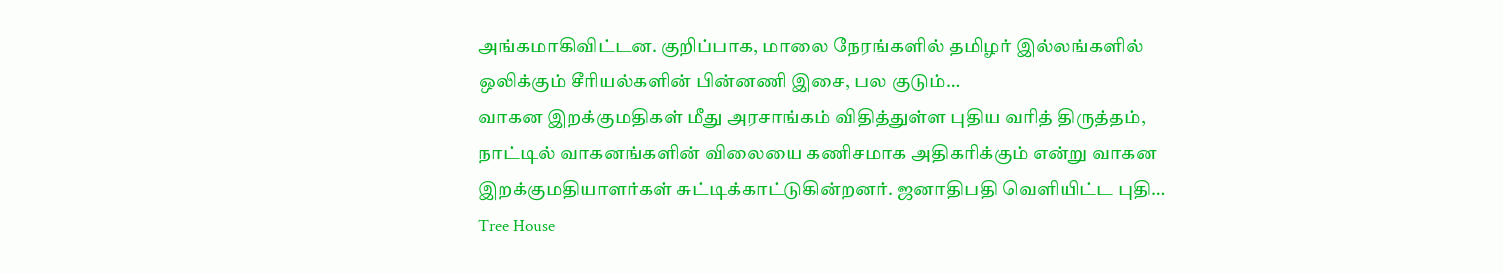அங்கமாகிவிட்டன. குறிப்பாக, மாலை நேரங்களில் தமிழர் இல்லங்களில் ஒலிக்கும் சீரியல்களின் பின்னணி இசை, பல குடும்…
வாகன இறக்குமதிகள் மீது அரசாங்கம் விதித்துள்ள புதிய வரித் திருத்தம், நாட்டில் வாகனங்களின் விலையை கணிசமாக அதிகரிக்கும் என்று வாகன இறக்குமதியாளர்கள் சுட்டிக்காட்டுகின்றனர். ஜனாதிபதி வெளியிட்ட புதி…
Tree House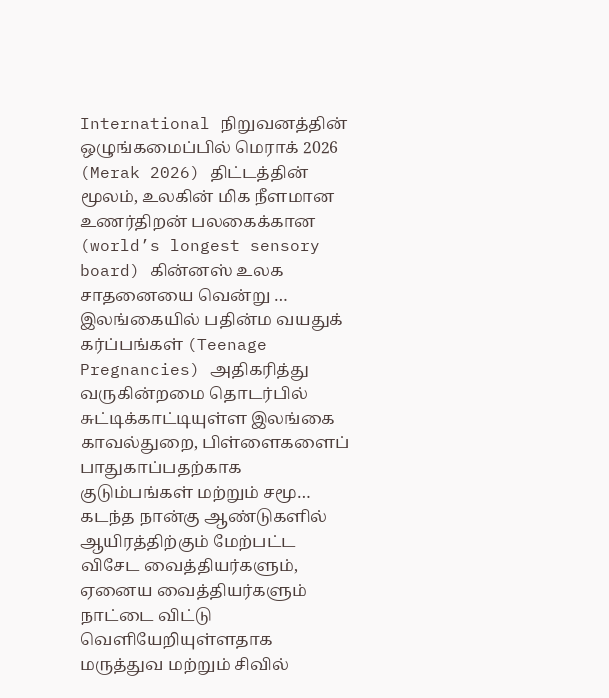International நிறுவனத்தின் ஒழுங்கமைப்பில் மெராக் 2026 (Merak 2026) திட்டத்தின் மூலம், உலகின் மிக நீளமான உணர்திறன் பலகைக்கான (world’s longest sensory board) கின்னஸ் உலக சாதனையை வென்று …
இலங்கையில் பதின்ம வயதுக் கர்ப்பங்கள் (Teenage Pregnancies) அதிகரித்து வருகின்றமை தொடர்பில் சுட்டிக்காட்டியுள்ள இலங்கை காவல்துறை, பிள்ளைகளைப் பாதுகாப்பதற்காக குடும்பங்கள் மற்றும் சமூ…
கடந்த நான்கு ஆண்டுகளில் ஆயிரத்திற்கும் மேற்பட்ட விசேட வைத்தியர்களும், ஏனைய வைத்தியர்களும் நாட்டை விட்டு வெளியேறியுள்ளதாக மருத்துவ மற்றும் சிவில்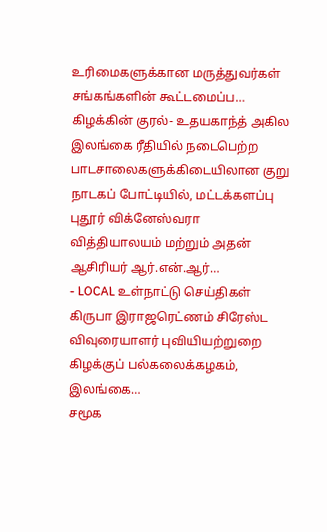உரிமைகளுக்கான மருத்துவர்கள் சங்கங்களின் கூட்டமைப்ப…
கிழக்கின் குரல்- உதயகாந்த் அகில இலங்கை ரீதியில் நடைபெற்ற பாடசாலைகளுக்கிடையிலான குறு நாடகப் போட்டியில், மட்டக்களப்பு புதூர் விக்னேஸ்வரா வித்தியாலயம் மற்றும் அதன் ஆசிரியர் ஆர்.என்.ஆர்…
- LOCAL உள்நாட்டு செய்திகள்
கிருபா இராஜரெட்ணம் சிரேஸ்ட விவுரையாளர் புவியியற்றுறை கிழக்குப் பல்கலைக்கழகம், இலங்கை…
சமூக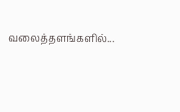வலைத்தளங்களில்...